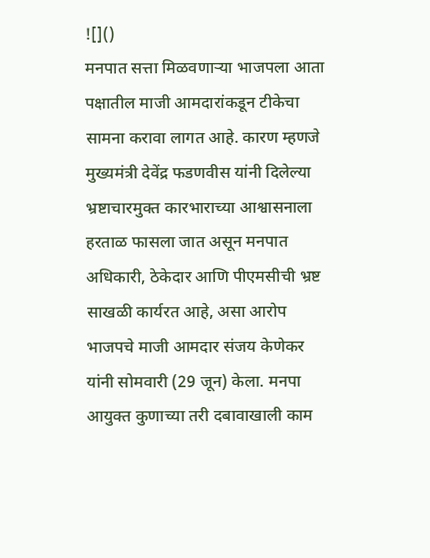![]()
मनपात सत्ता मिळवणाऱ्या भाजपला आता पक्षातील माजी आमदारांकडून टीकेचा सामना करावा लागत आहे. कारण म्हणजे मुख्यमंत्री देवेंद्र फडणवीस यांनी दिलेल्या भ्रष्टाचारमुक्त कारभाराच्या आश्वासनाला हरताळ फासला जात असून मनपात अधिकारी, ठेकेदार आणि पीएमसीची भ्रष्ट साखळी कार्यरत आहे, असा आरोप भाजपचे माजी आमदार संजय केणेकर यांनी सोमवारी (29 जून) केला. मनपा आयुक्त कुणाच्या तरी दबावाखाली काम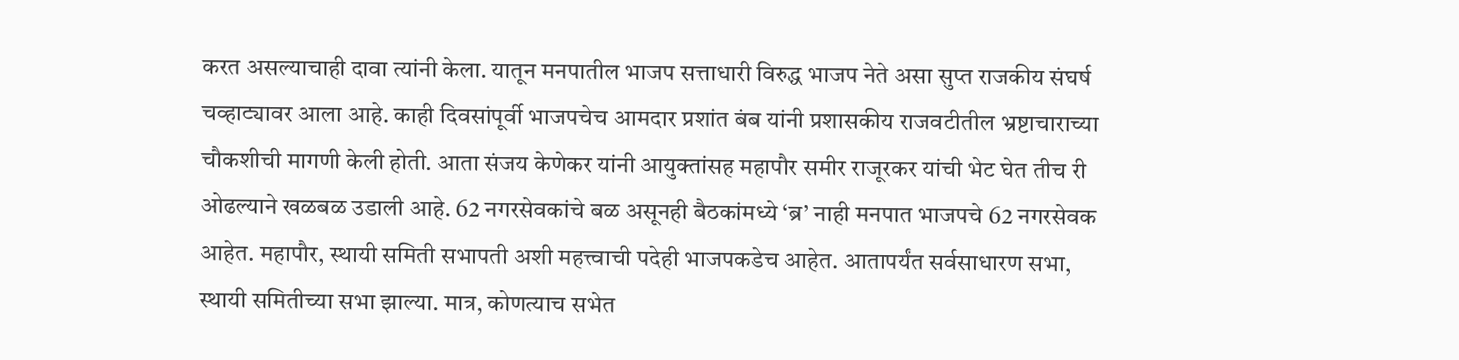करत असल्याचाही दावा त्यांनी केला. यातून मनपातील भाजप सत्ताधारी विरुद्ध भाजप नेते असा सुप्त राजकीय संघर्ष चव्हाट्यावर आला आहे. काही दिवसांपूर्वी भाजपचेच आमदार प्रशांत बंब यांनी प्रशासकीय राजवटीतील भ्रष्टाचाराच्या चौकशीची मागणी केली होती. आता संजय केणेकर यांनी आयुक्तांसह महापौर समीर राजूरकर यांची भेट घेत तीच री ओढल्याने खळबळ उडाली आहे. 62 नगरसेवकांचे बळ असूनही बैठकांमध्ये ‘ब्र’ नाही मनपात भाजपचे 62 नगरसेवक आहेत. महापौर, स्थायी समिती सभापती अशी महत्त्वाची पदेही भाजपकडेच आहेत. आतापर्यंत सर्वसाधारण सभा, स्थायी समितीच्या सभा झाल्या. मात्र, कोणत्याच सभेत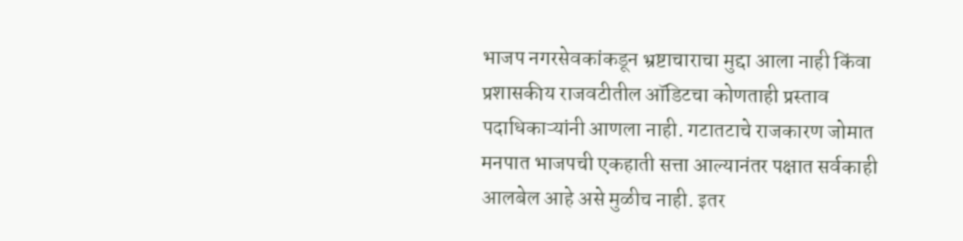भाजप नगरसेवकांकडून भ्रष्टाचाराचा मुद्दा आला नाही किंवा प्रशासकीय राजवटीतील ऑडिटचा कोणताही प्रस्ताव पदाधिकाऱ्यांनी आणला नाही. गटातटाचे राजकारण जोमात मनपात भाजपची एकहाती सत्ता आल्यानंतर पक्षात सर्वकाही आलबेल आहे असे मुळीच नाही. इतर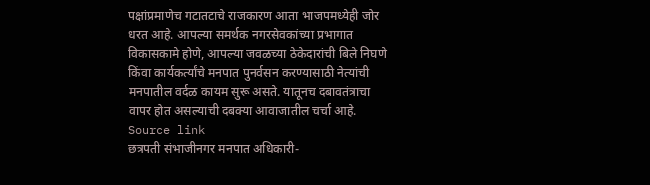पक्षांप्रमाणेच गटातटाचे राजकारण आता भाजपमध्येही जोर धरत आहे. आपल्या समर्थक नगरसेवकांच्या प्रभागात विकासकामे होणे, आपल्या जवळच्या ठेकेदारांची बिले निघणे किंवा कार्यकर्त्यांचे मनपात पुनर्वसन करण्यासाठी नेत्यांची मनपातील वर्दळ कायम सुरू असते. यातूनच दबावतंत्राचा वापर होत असल्याची दबक्या आवाजातील चर्चा आहे.
Source link
छत्रपती संभाजीनगर मनपात अधिकारी-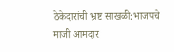ठेकेदारांची भ्रष्ट साखळी:भाजपचे माजी आमदार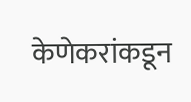केणेकरांकडून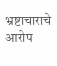भ्रष्टाचाराचे आरोप